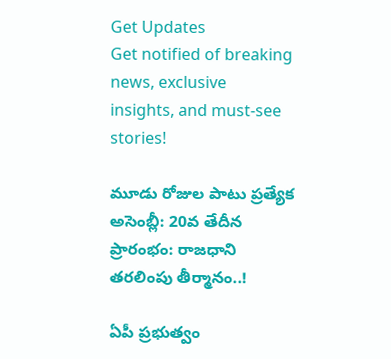Get Updates
Get notified of breaking news, exclusive insights, and must-see stories!

మూడు రోజుల పాటు ప్రత్యేక అసెంబ్లీ: 20వ తేదీన ప్రారంభం: రాజధాని తరలింపు తీర్మానం..!

ఏపీ ప్రభుత్వం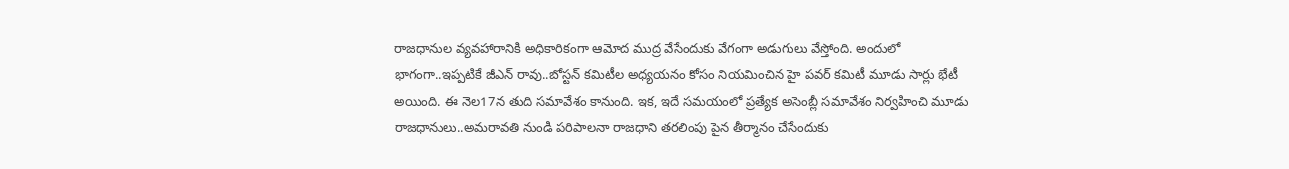రాజధానుల వ్యవహారానికి అధికారికంగా ఆమోద ముద్ర వేసేందుకు వేగంగా అడుగులు వేస్తోంది. అందులో భాగంగా..ఇప్పటికే జీఎన్ రావు..బోస్టన్ కమిటీల అధ్యయనం కోసం నియమించిన హై పవర్ కమిటీ మూడు సార్లు భేటీ అయింది. ఈ నెల17న తుది సమావేశం కానుంది. ఇక, ఇదే సమయంలో ప్రత్యేక అసెంబ్లీ సమావేశం నిర్వహించి మూడు రాజధానులు..అమరావతి నుండి పరిపాలనా రాజధాని తరలింపు పైన తీర్మానం చేసేందుకు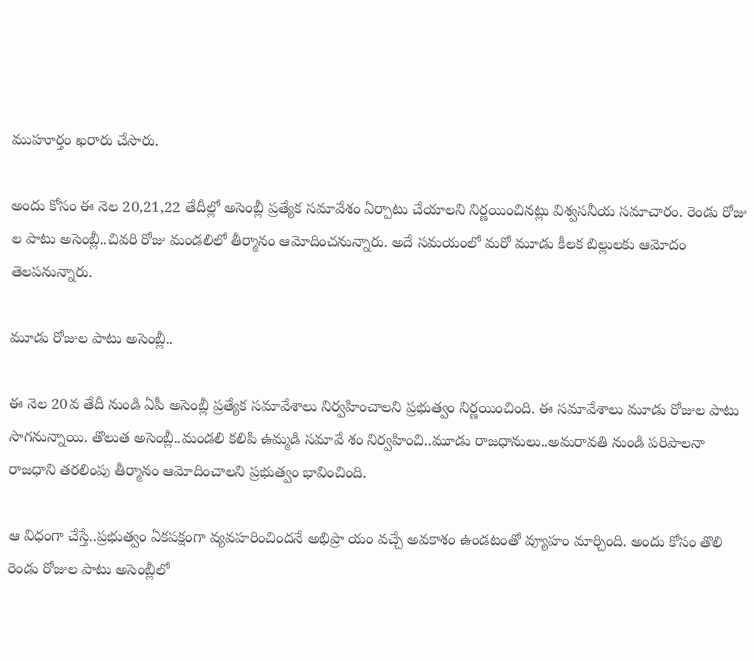ముహూర్తం ఖరారు చేసారు.

అందు కోసం ఈ నెల 20,21,22 తేదీల్లో అసెంబ్లీ ప్రత్యేక సమావేశం ఏర్పాటు చేయాలని నిర్ణయించినట్లు విశ్వసనీయ సమాచారం. రెండు రోజు ల పాటు అసెంబ్లీ..చివరి రోజు మండలిలో తీర్మానం ఆమోదించనున్నారు. అదే సమయంలో మరో మూడు కీలక బిల్లులకు ఆమోదం తెలపనున్నారు.

మూడు రోజుల పాటు అసెంబ్లీ..

ఈ నెల 20వ తేదీ నుండి ఏపీ అసెంబ్లీ ప్రత్యేక సమావేశాలు నిర్వహించాలని ప్రభుత్వం నిర్ణయించింది. ఈ సమావేశాలు మూడు రోజుల పాటు సాగనున్నాయి. తొలుత అసెంబ్లీ..మండలి కలిపి ఉమ్మడి సమావే శం నిర్వహించి..మూడు రాజధానులు..అమరావతి నుండి పరిపాలనా రాజధాని తరలింపు తీర్మానం ఆమోదించాలని ప్రభుత్వం భావించింది.

ఆ విధంగా చేస్తే..ప్రభుత్వం ఏకపక్షంగా వ్యవహరించిందనే అభిప్రా యం వచ్చే అవకాశం ఉండటంతో వ్యూహం మార్చింది. అందు కోసం తొలి రెండు రోజుల పాటు అసెంబ్లీలో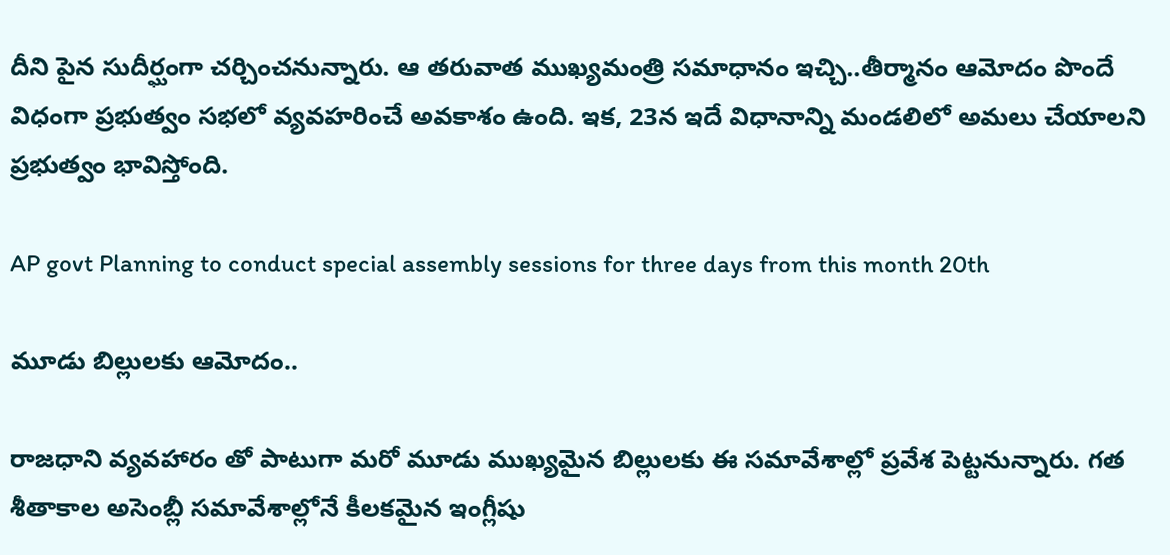దీని పైన సుదీర్ఘంగా చర్చించనున్నారు. ఆ తరువాత ముఖ్యమంత్రి సమాధానం ఇచ్చి..తీర్మానం ఆమోదం పొందే విధంగా ప్రభుత్వం సభలో వ్యవహరించే అవకాశం ఉంది. ఇక, 23న ఇదే విధానాన్ని మండలిలో అమలు చేయాలని ప్రభుత్వం భావిస్తోంది.

AP govt Planning to conduct special assembly sessions for three days from this month 20th

మూడు బిల్లులకు ఆమోదం..

రాజధాని వ్యవహారం తో పాటుగా మరో మూడు ముఖ్యమైన బిల్లులకు ఈ సమావేశాల్లో ప్రవేశ పెట్టనున్నారు. గత శీతాకాల అసెంబ్లీ సమావేశాల్లోనే కీలకమైన ఇంగ్లీషు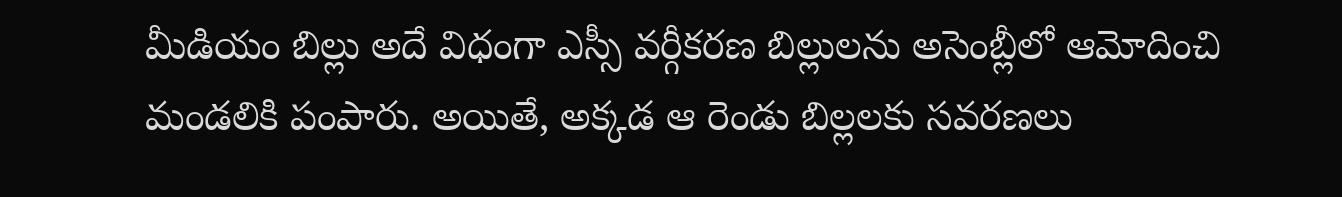మీడియం బిల్లు అదే విధంగా ఎస్సీ వర్గీకరణ బిల్లులను అసెంబ్లీలో ఆమోదించి మండలికి పంపారు. అయితే, అక్కడ ఆ రెండు బిల్లలకు సవరణలు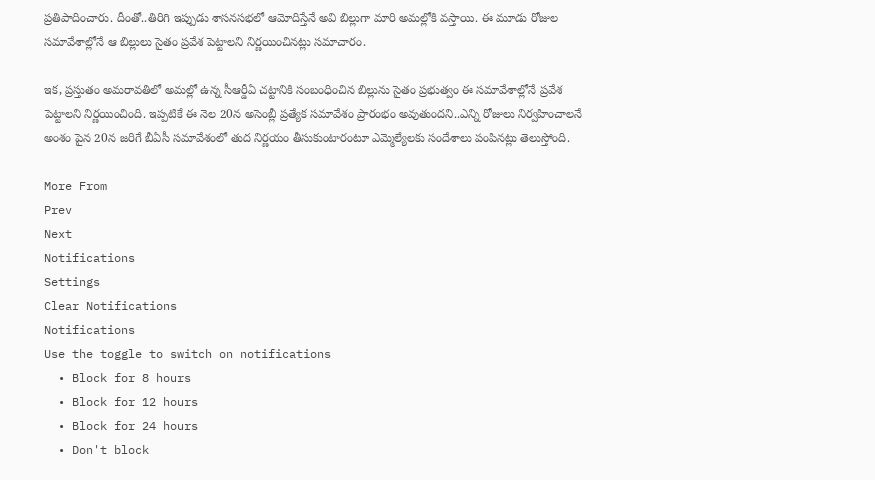ప్రతిపాదించారు. దీంతో..తిరిగి ఇప్పుడు శాసనసభలో ఆమోదిస్తేనే అవి బిల్లుగా మారి అమల్లోకి వస్తాయి. ఈ మూడు రోజుల సమావేశాల్లోనే ఆ బిల్లులు సైతం ప్రవేశ పెట్టాలని నిర్ణయించినట్లు సమాచారం.

ఇక, ప్రస్తుతం అమరావతిలో అమల్లో ఉన్న సీఆర్డీఏ చట్టానికి సంబంధించిన బిల్లును సైతం ప్రభుత్వం ఈ సమావేశాల్లోనే ప్రవేశ పెట్టాలని నిర్ణయించింది. ఇప్పటికే ఈ నెల 20న అసెంబ్లీ ప్రత్యేక సమావేశం ప్రారంభం అవుతుందని..ఎన్ని రోజులు నిర్వహించాలనే అంశం పైన 20న జరిగే బీఏసీ సమావేశంలో తుద నిర్ణయం తీసుకుంటారంటూ ఎమ్మెల్యేలకు సందేశాలు పంపినట్లు తెలుస్తోంది.

More From
Prev
Next
Notifications
Settings
Clear Notifications
Notifications
Use the toggle to switch on notifications
  • Block for 8 hours
  • Block for 12 hours
  • Block for 24 hours
  • Don't block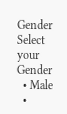Gender
Select your Gender
  • Male
  •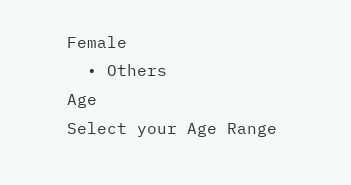Female
  • Others
Age
Select your Age Range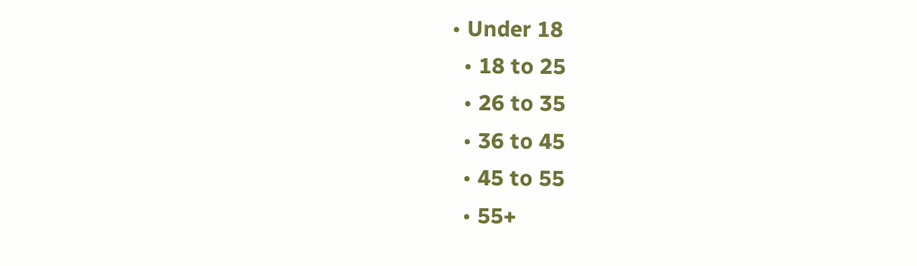• Under 18
  • 18 to 25
  • 26 to 35
  • 36 to 45
  • 45 to 55
  • 55+